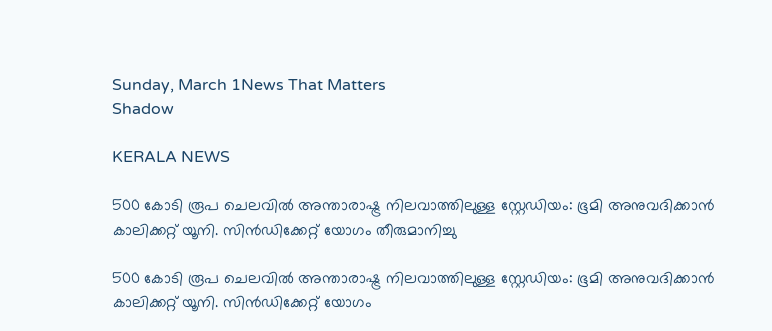Sunday, March 1News That Matters
Shadow

KERALA NEWS

500 കോടി രൂപ ചെലവിൽ അന്താരാഷ്ട്ര നിലവാത്തിലുള്ള സ്റ്റേഡിയം: ഭൂമി അനുവദിക്കാൻ കാലിക്കറ്റ് യൂനി. സിൻഡിക്കേറ്റ് യോഗം തീരുമാനിച്ചു

500 കോടി രൂപ ചെലവിൽ അന്താരാഷ്ട്ര നിലവാത്തിലുള്ള സ്റ്റേഡിയം: ഭൂമി അനുവദിക്കാൻ കാലിക്കറ്റ് യൂനി. സിൻഡിക്കേറ്റ് യോഗം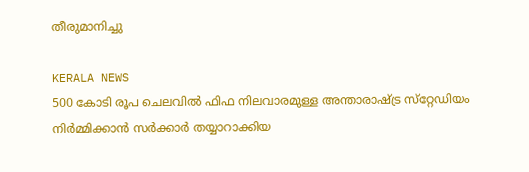തീരുമാനിച്ചു

KERALA NEWS
500 കോടി രൂപ ചെലവില്‍ ഫിഫ നിലവാരമുള്ള അന്താരാഷ്ട്ര സ്‌റ്റേഡിയം നിര്‍മ്മിക്കാന്‍ സര്‍ക്കാര്‍ തയ്യാറാക്കിയ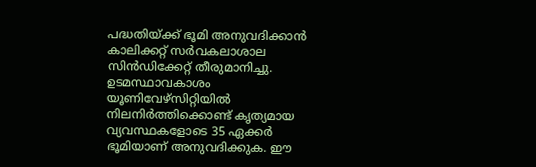പദ്ധതിയ്ക്ക് ഭൂമി അനുവദിക്കാന്‍ കാലിക്കറ്റ് സര്‍വകലാശാല സിൻഡിക്കേറ്റ് തീരുമാനിച്ചു. ഉടമസ്ഥാവകാശം യൂണിവേഴ്‌സിറ്റിയില്‍ നിലനിര്‍ത്തിക്കൊണ്ട് കൃത്യമായ വ്യവസ്ഥകളോടെ 35 ഏക്കര്‍ ഭൂമിയാണ് അനുവദിക്കുക. ഈ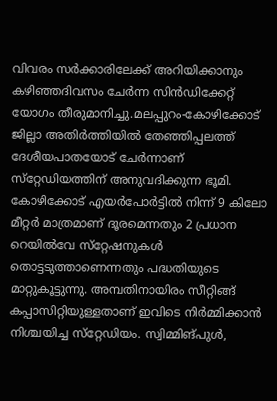വിവരം സര്‍ക്കാരിലേക്ക് അറിയിക്കാനും കഴിഞ്ഞദിവസം ചേര്‍ന്ന സിൻഡിക്കേറ്റ് യോഗം തീരുമാനിച്ചു.മലപ്പുറം-കോഴിക്കോട് ജില്ലാ അതിര്‍ത്തിയില്‍ തേഞ്ഞിപ്പലത്ത് ദേശീയപാതയോട് ചേര്‍ന്നാണ് സ്‌റ്റേഡിയത്തിന് അനുവദിക്കുന്ന ഭൂമി. കോഴിക്കോട് എയര്‍പോര്‍ട്ടില്‍ നിന്ന് 9 കിലോ മീറ്റര്‍ മാത്രമാണ് ദൂരമെന്നതും 2 പ്രധാന റെയില്‍വേ സ്‌റ്റേഷനുകള്‍ തൊട്ടടുത്താണെന്നതും പദ്ധതിയുടെ മാറ്റുകൂട്ടുന്നു. അമ്പതിനായിരം സീറ്റിങ്ങ് കപ്പാസിറ്റിയുള്ളതാണ് ഇവിടെ നിര്‍മ്മിക്കാന്‍ നിശ്ചയിച്ച സ്‌റ്റേഡിയം. സ്വിമ്മിങ്പുള്‍,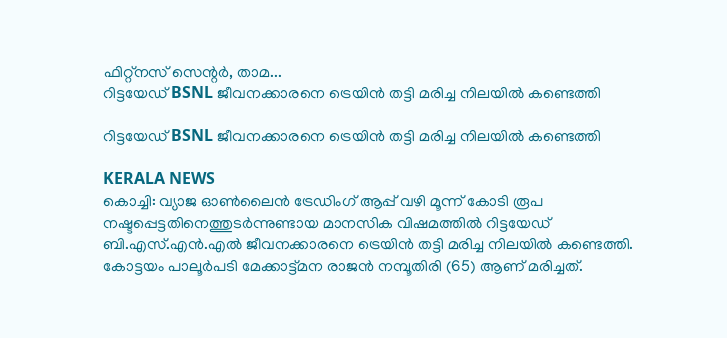ഫിറ്റ്‌നസ് സെന്റര്‍, താമ...
റിട്ടയേഡ് BSNL ജീവനക്കാരനെ ട്രെയിൻ തട്ടി മരിച്ച നിലയിൽ കണ്ടെത്തി

റിട്ടയേഡ് BSNL ജീവനക്കാരനെ ട്രെയിൻ തട്ടി മരിച്ച നിലയിൽ കണ്ടെത്തി

KERALA NEWS
കൊച്ചി: വ്യാജ ഓൺലൈൻ ട്രേഡിംഗ് ആപ്പ് വഴി മൂന്ന് കോടി രൂപ നഷ്ടപ്പെട്ടതിനെത്തുടർന്നുണ്ടായ മാനസിക വിഷമത്തിൽ റിട്ടയേഡ് ബി.എസ്.എൻ.എൽ ജീവനക്കാരനെ ട്രെയിൻ തട്ടി മരിച്ച നിലയിൽ കണ്ടെത്തി. കോട്ടയം പാലൂർപടി മേക്കാട്ട്മന രാജൻ നമ്പൂതിരി (65) ആണ് മരിച്ചത്.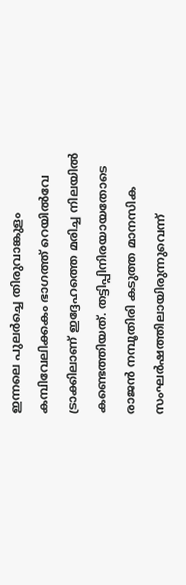ഇന്നലെ പുലർച്ചെ തിരുവാങ്കുളം കമ്പിവേലിക്കകം ഭാഗത്ത് റെയിൽവേ ട്രാക്കിലാണ് ഇദ്ദേഹത്തെ മരിച്ച നിലയിൽ കണ്ടെത്തിയത്. തട്ടിപ്പിനിരയായതോടെ രാജൻ നമ്പൂതിരി കടുത്ത മാനസിക സംഘർഷത്തിലായിരുന്നുവെന്ന്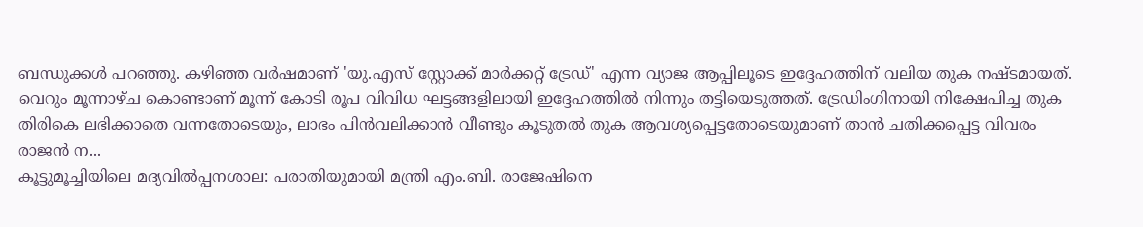ബന്ധുക്കൾ പറഞ്ഞു. കഴിഞ്ഞ വർഷമാണ് 'യു.എസ് സ്റ്റോക്ക് മാർക്കറ്റ് ട്രേഡ്' എന്ന വ്യാജ ആപ്പിലൂടെ ഇദ്ദേഹത്തിന് വലിയ തുക നഷ്ടമായത്. വെറും മൂന്നാഴ്ച കൊണ്ടാണ് മൂന്ന് കോടി രൂപ വിവിധ ഘട്ടങ്ങളിലായി ഇദ്ദേഹത്തിൽ നിന്നും തട്ടിയെടുത്തത്. ട്രേഡിംഗിനായി നിക്ഷേപിച്ച തുക തിരികെ ലഭിക്കാതെ വന്നതോടെയും, ലാഭം പിൻവലിക്കാൻ വീണ്ടും കൂടുതൽ തുക ആവശ്യപ്പെട്ടതോടെയുമാണ് താൻ ചതിക്കപ്പെട്ട വിവരം രാജൻ ന...
കൂട്ടുമൂച്ചിയിലെ മദ്യവിൽപ്പനശാല: പരാതിയുമായി മന്ത്രി എം.ബി. രാജേഷിനെ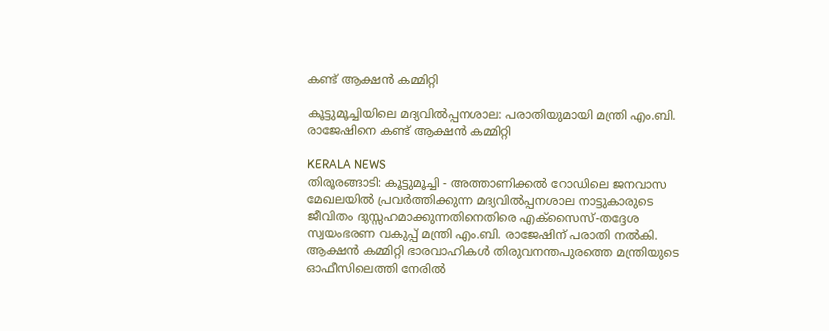കണ്ട് ആക്ഷൻ കമ്മിറ്റി

കൂട്ടുമൂച്ചിയിലെ മദ്യവിൽപ്പനശാല: പരാതിയുമായി മന്ത്രി എം.ബി. രാജേഷിനെ കണ്ട് ആക്ഷൻ കമ്മിറ്റി

KERALA NEWS
തിരൂരങ്ങാടി: കൂട്ടുമൂച്ചി - അത്താണിക്കൽ റോഡിലെ ജനവാസ മേഖലയിൽ പ്രവർത്തിക്കുന്ന മദ്യവിൽപ്പനശാല നാട്ടുകാരുടെ ജീവിതം ദുസ്സഹമാക്കുന്നതിനെതിരെ എക്സൈസ്-തദ്ദേശ സ്വയംഭരണ വകുപ്പ് മന്ത്രി എം.ബി. രാജേഷിന് പരാതി നൽകി. ആക്ഷൻ കമ്മിറ്റി ഭാരവാഹികൾ തിരുവനന്തപുരത്തെ മന്ത്രിയുടെ ഓഫീസിലെത്തി നേരിൽ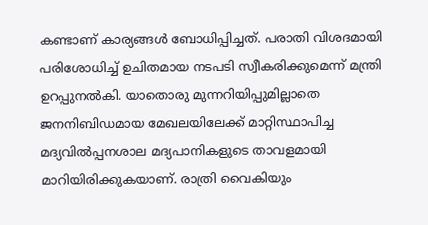കണ്ടാണ് കാര്യങ്ങൾ ബോധിപ്പിച്ചത്. പരാതി വിശദമായി പരിശോധിച്ച് ഉചിതമായ നടപടി സ്വീകരിക്കുമെന്ന് മന്ത്രി ഉറപ്പുനൽകി. യാതൊരു മുന്നറിയിപ്പുമില്ലാതെ ജനനിബിഡമായ മേഖലയിലേക്ക് മാറ്റിസ്ഥാപിച്ച മദ്യവിൽപ്പനശാല മദ്യപാനികളുടെ താവളമായി മാറിയിരിക്കുകയാണ്. രാത്രി വൈകിയും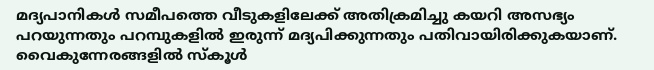മദ്യപാനികൾ സമീപത്തെ വീടുകളിലേക്ക് അതിക്രമിച്ചു കയറി അസഭ്യം പറയുന്നതും പറമ്പുകളിൽ ഇരുന്ന് മദ്യപിക്കുന്നതും പതിവായിരിക്കുകയാണ്. വൈകുന്നേരങ്ങളിൽ സ്കൂൾ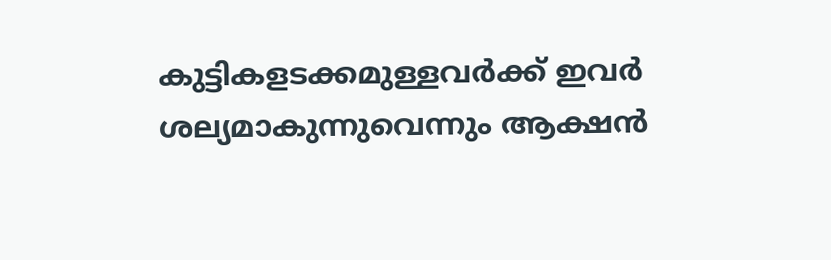കുട്ടികളടക്കമുള്ളവർക്ക് ഇവർ ശല്യമാകുന്നുവെന്നും ആക്ഷൻ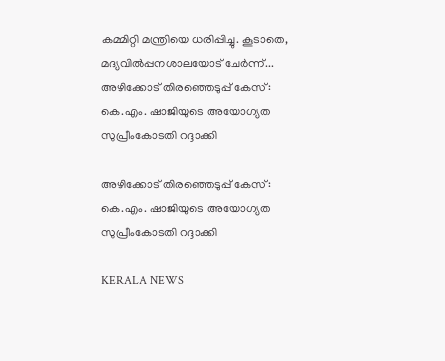കമ്മിറ്റി മന്ത്രിയെ ധരിപ്പിച്ചു. കൂടാതെ, മദ്യവിൽപ്പനശാലയോട് ചേർന്ന്...
അഴിക്കോട് തിരഞ്ഞെടുപ്പ് കേസ്: കെ.എം. ഷാജിയുടെ അയോഗ്യത സുപ്രീംകോടതി റദ്ദാക്കി

അഴിക്കോട് തിരഞ്ഞെടുപ്പ് കേസ്: കെ.എം. ഷാജിയുടെ അയോഗ്യത സുപ്രീംകോടതി റദ്ദാക്കി

KERALA NEWS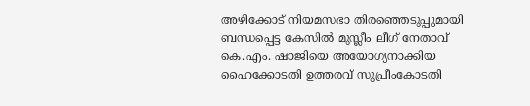അഴിക്കോട് നിയമസഭാ തിരഞ്ഞെടുപ്പുമായി ബന്ധപ്പെട്ട കേസിൽ മുസ്ലീം ലീഗ് നേതാവ് കെ.എം. ഷാജിയെ അയോഗ്യനാക്കിയ ഹൈക്കോടതി ഉത്തരവ് സുപ്രീംകോടതി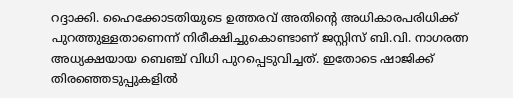റദ്ദാക്കി. ഹൈക്കോടതിയുടെ ഉത്തരവ് അതിന്റെ അധികാരപരിധിക്ക് പുറത്തുള്ളതാണെന്ന് നിരീക്ഷിച്ചുകൊണ്ടാണ് ജസ്റ്റിസ് ബി.വി. നാഗരത്ന അധ്യക്ഷയായ ബെഞ്ച് വിധി പുറപ്പെടുവിച്ചത്. ഇതോടെ ഷാജിക്ക് തിരഞ്ഞെടുപ്പുകളിൽ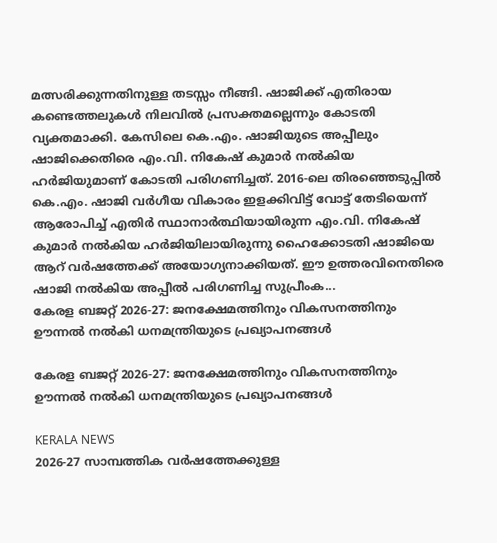മത്സരിക്കുന്നതിനുള്ള തടസ്സം നീങ്ങി. ഷാജിക്ക് എതിരായ കണ്ടെത്തലുകൾ നിലവിൽ പ്രസക്തമല്ലെന്നും കോടതി വ്യക്തമാക്കി. കേസിലെ കെ.എം. ഷാജിയുടെ അപ്പീലും ഷാജിക്കെതിരെ എം.വി. നികേഷ് കുമാർ നൽകിയ ഹർജിയുമാണ് കോടതി പരിഗണിച്ചത്. 2016-ലെ തിരഞ്ഞെടുപ്പിൽ കെ.എം. ഷാജി വർഗീയ വികാരം ഇളക്കിവിട്ട് വോട്ട് തേടിയെന്ന് ആരോപിച്ച് എതിർ സ്ഥാനാർത്ഥിയായിരുന്ന എം.വി. നികേഷ് കുമാർ നൽകിയ ഹർജിയിലായിരുന്നു ഹൈക്കോടതി ഷാജിയെ ആറ് വർഷത്തേക്ക് അയോഗ്യനാക്കിയത്. ഈ ഉത്തരവിനെതിരെ ഷാജി നൽകിയ അപ്പീൽ പരിഗണിച്ച സുപ്രീംക...
കേരള ബജറ്റ് 2026-27: ജനക്ഷേമത്തിനും വികസനത്തിനും ഊന്നൽ നൽകി ധനമന്ത്രിയുടെ പ്രഖ്യാപനങ്ങൾ

കേരള ബജറ്റ് 2026-27: ജനക്ഷേമത്തിനും വികസനത്തിനും ഊന്നൽ നൽകി ധനമന്ത്രിയുടെ പ്രഖ്യാപനങ്ങൾ

KERALA NEWS
2026-27 സാമ്പത്തിക വർഷത്തേക്കുള്ള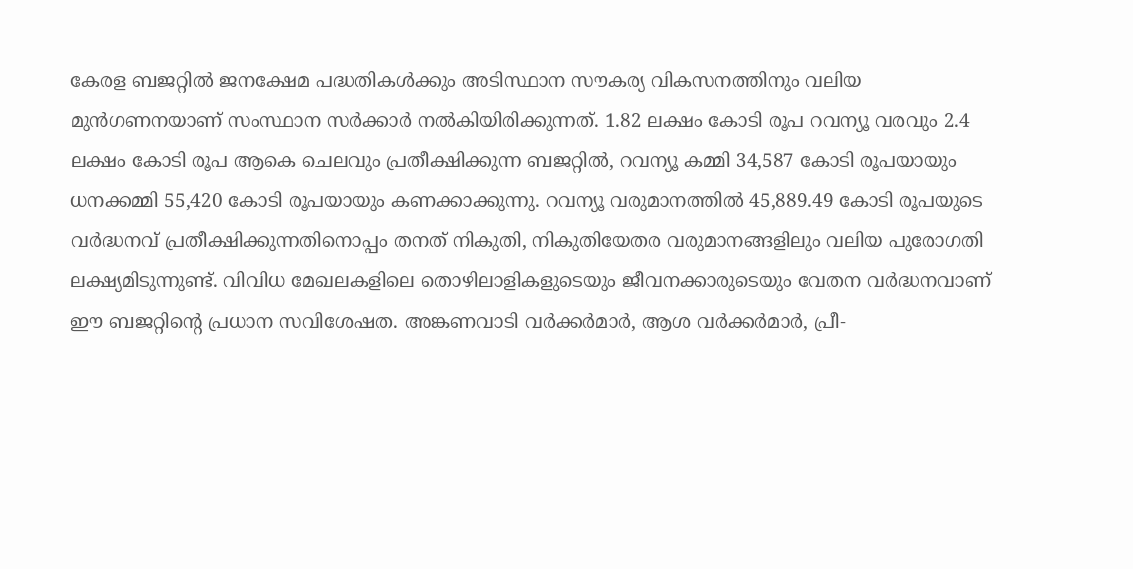കേരള ബജറ്റിൽ ജനക്ഷേമ പദ്ധതികൾക്കും അടിസ്ഥാന സൗകര്യ വികസനത്തിനും വലിയ മുൻഗണനയാണ് സംസ്ഥാന സർക്കാർ നൽകിയിരിക്കുന്നത്. 1.82 ലക്ഷം കോടി രൂപ റവന്യൂ വരവും 2.4 ലക്ഷം കോടി രൂപ ആകെ ചെലവും പ്രതീക്ഷിക്കുന്ന ബജറ്റിൽ, റവന്യൂ കമ്മി 34,587 കോടി രൂപയായും ധനക്കമ്മി 55,420 കോടി രൂപയായും കണക്കാക്കുന്നു. റവന്യൂ വരുമാനത്തിൽ 45,889.49 കോടി രൂപയുടെ വർദ്ധനവ് പ്രതീക്ഷിക്കുന്നതിനൊപ്പം തനത് നികുതി, നികുതിയേതര വരുമാനങ്ങളിലും വലിയ പുരോഗതി ലക്ഷ്യമിടുന്നുണ്ട്. വിവിധ മേഖലകളിലെ തൊഴിലാളികളുടെയും ജീവനക്കാരുടെയും വേതന വർദ്ധനവാണ് ഈ ബജറ്റിന്റെ പ്രധാന സവിശേഷത. അങ്കണവാടി വർക്കർമാർ, ആശ വർക്കർമാർ, പ്രീ-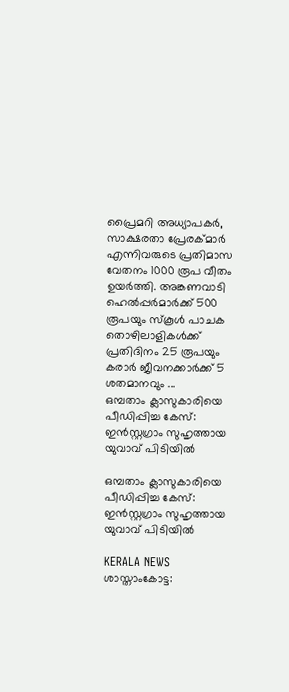പ്രൈമറി അധ്യാപകർ, സാക്ഷരതാ പ്രേരക്മാർ എന്നിവരുടെ പ്രതിമാസ വേതനം 1000 രൂപ വീതം ഉയർത്തി. അങ്കണവാടി ഹെൽപ്പർമാർക്ക് 500 രൂപയും സ്കൂൾ പാചക തൊഴിലാളികൾക്ക് പ്രതിദിനം 25 രൂപയും കരാർ ജീവനക്കാർക്ക് 5 ശതമാനവും ...
ഒമ്പതാം ക്ലാസുകാരിയെ പീഡിപ്പിച്ച കേസ്: ഇൻസ്റ്റഗ്രാം സുഹൃത്തായ യുവാവ് പിടിയിൽ

ഒമ്പതാം ക്ലാസുകാരിയെ പീഡിപ്പിച്ച കേസ്: ഇൻസ്റ്റഗ്രാം സുഹൃത്തായ യുവാവ് പിടിയിൽ

KERALA NEWS
ശാസ്താംകോട്ട: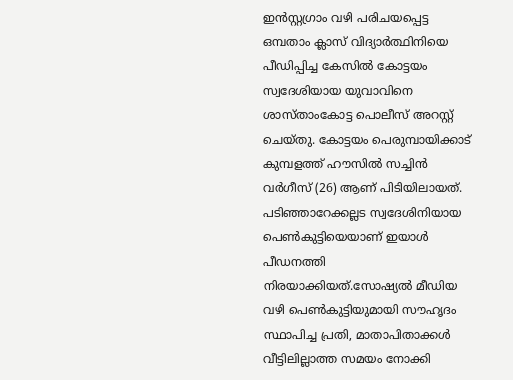ഇൻസ്റ്റഗ്രാം വഴി പരിചയപ്പെട്ട ഒമ്പതാം ക്ലാസ് വിദ്യാർത്ഥിനിയെ പീഡിപ്പിച്ച കേസിൽ കോട്ടയം സ്വദേശിയായ യുവാവിനെ ശാസ്താംകോട്ട പൊലീസ് അറസ്റ്റ് ചെയ്തു. കോട്ടയം പെരുമ്പായിക്കാട് കുമ്പളത്ത് ഹൗസിൽ സച്ചിൻ വർഗീസ് (26) ആണ് പിടിയിലായത്. പടിഞ്ഞാറേക്കല്ലട സ്വദേശിനിയായ പെൺകുട്ടിയെയാണ് ഇയാൾ പീഡനത്തി നിരയാക്കിയത്.സോഷ്യൽ മീഡിയ വഴി പെൺകുട്ടിയുമായി സൗഹൃദം സ്ഥാപിച്ച പ്രതി, മാതാപിതാക്കൾ വീട്ടിലില്ലാത്ത സമയം നോക്കി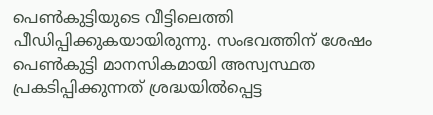പെൺകുട്ടിയുടെ വീട്ടിലെത്തി പീഡിപ്പിക്കുകയായിരുന്നു. സംഭവത്തിന് ശേഷം പെൺകുട്ടി മാനസികമായി അസ്വസ്ഥത പ്രകടിപ്പിക്കുന്നത് ശ്രദ്ധയിൽപ്പെട്ട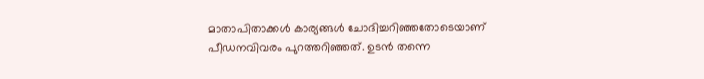മാതാപിതാക്കൾ കാര്യങ്ങൾ ചോദിച്ചറിഞ്ഞതോടെയാണ് പീഡനവിവരം പുറത്തറിഞ്ഞത്. ഉടൻ തന്നെ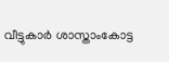വീട്ടുകാർ ശാസ്താംകോട്ട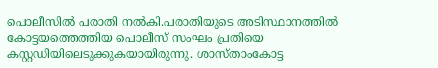പൊലീസിൽ പരാതി നൽകി.പരാതിയുടെ അടിസ്ഥാനത്തിൽ കോട്ടയത്തെത്തിയ പൊലീസ് സംഘം പ്രതിയെ കസ്റ്റഡിയിലെടുക്കുകയായിരുന്നു. ശാസ്താംകോട്ട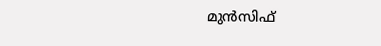മുൻസിഫ്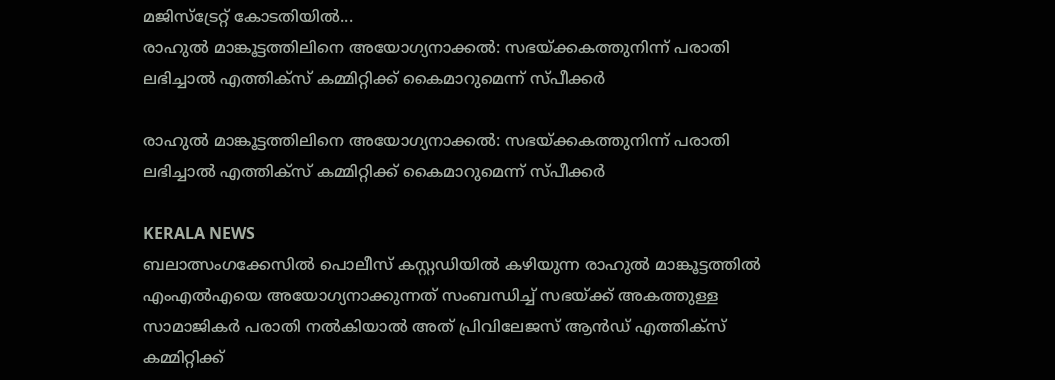മജിസ്‌ട്രേറ്റ് കോടതിയിൽ...
രാഹുൽ മാങ്കൂട്ടത്തിലിനെ അയോഗ്യനാക്കൽ: സഭയ്ക്കകത്തുനിന്ന് പരാതി ലഭിച്ചാൽ എത്തിക്‌സ് കമ്മിറ്റിക്ക് കൈമാറുമെന്ന് സ്പീക്കർ

രാഹുൽ മാങ്കൂട്ടത്തിലിനെ അയോഗ്യനാക്കൽ: സഭയ്ക്കകത്തുനിന്ന് പരാതി ലഭിച്ചാൽ എത്തിക്‌സ് കമ്മിറ്റിക്ക് കൈമാറുമെന്ന് സ്പീക്കർ

KERALA NEWS
ബലാത്സംഗക്കേസിൽ പൊലീസ് കസ്റ്റഡിയിൽ കഴിയുന്ന രാഹുൽ മാങ്കൂട്ടത്തിൽ എംഎൽഎയെ അയോഗ്യനാക്കുന്നത് സംബന്ധിച്ച് സഭയ്ക്ക് അകത്തുള്ള സാമാജികർ പരാതി നൽകിയാൽ അത് പ്രിവിലേജസ് ആൻഡ് എത്തിക്‌സ് കമ്മിറ്റിക്ക്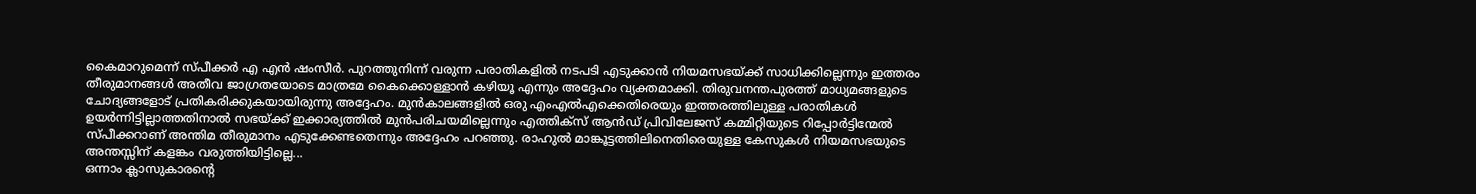കൈമാറുമെന്ന് സ്പീക്കർ എ എൻ ഷംസീർ. പുറത്തുനിന്ന് വരുന്ന പരാതികളിൽ നടപടി എടുക്കാൻ നിയമസഭയ്ക്ക് സാധിക്കില്ലെന്നും ഇത്തരം തീരുമാനങ്ങൾ അതീവ ജാഗ്രതയോടെ മാത്രമേ കൈക്കൊള്ളാൻ കഴിയൂ എന്നും അദ്ദേഹം വ്യക്തമാക്കി. തിരുവനന്തപുരത്ത് മാധ്യമങ്ങളുടെ ചോദ്യങ്ങളോട് പ്രതികരിക്കുകയായിരുന്നു അദ്ദേഹം. മുൻകാലങ്ങളിൽ ഒരു എംഎൽഎക്കെതിരെയും ഇത്തരത്തിലുള്ള പരാതികൾ ഉയർന്നിട്ടില്ലാത്തതിനാൽ സഭയ്ക്ക് ഇക്കാര്യത്തിൽ മുൻപരിചയമില്ലെന്നും എത്തിക്‌സ് ആൻഡ് പ്രിവിലേജസ് കമ്മിറ്റിയുടെ റിപ്പോർട്ടിന്മേൽ സ്പീക്കറാണ് അന്തിമ തീരുമാനം എടുക്കേണ്ടതെന്നും അദ്ദേഹം പറഞ്ഞു. രാഹുൽ മാങ്കൂട്ടത്തിലിനെതിരെയുള്ള കേസുകൾ നിയമസഭയുടെ അന്തസ്സിന് കളങ്കം വരുത്തിയിട്ടില്ലെ...
ഒന്നാം ക്ലാസുകാരന്റെ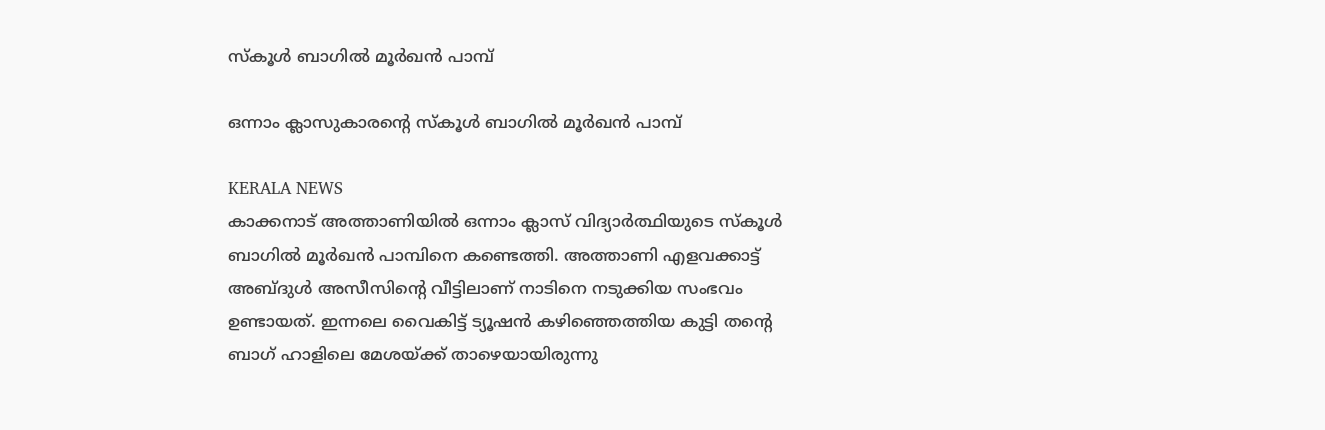സ്കൂൾ ബാഗിൽ മൂർഖൻ പാമ്പ്

ഒന്നാം ക്ലാസുകാരന്റെ സ്കൂൾ ബാഗിൽ മൂർഖൻ പാമ്പ്

KERALA NEWS
കാക്കനാട് അത്താണിയിൽ ഒന്നാം ക്ലാസ് വിദ്യാർത്ഥിയുടെ സ്കൂൾ ബാഗിൽ മൂർഖൻ പാമ്പിനെ കണ്ടെത്തി. അത്താണി എളവക്കാട്ട് അബ്ദുൾ അസീസിന്റെ വീട്ടിലാണ് നാടിനെ നടുക്കിയ സംഭവം ഉണ്ടായത്. ഇന്നലെ വൈകിട്ട് ട്യൂഷൻ കഴിഞ്ഞെത്തിയ കുട്ടി തന്റെ ബാഗ് ഹാളിലെ മേശയ്ക്ക് താഴെയായിരുന്നു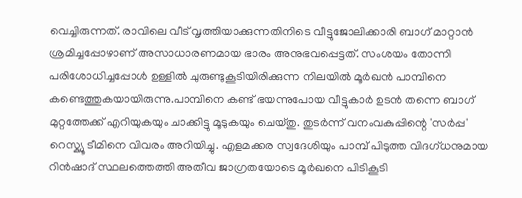വെച്ചിരുന്നത്. രാവിലെ വീട് വൃത്തിയാക്കുന്നതിനിടെ വീട്ടുജോലിക്കാരി ബാഗ് മാറ്റാൻ ശ്രമിച്ചപ്പോഴാണ് അസാധാരണമായ ഭാരം അനുഭവപ്പെട്ടത്. സംശയം തോന്നി പരിശോധിച്ചപ്പോൾ ഉള്ളിൽ ചുരുണ്ടുകൂടിയിരിക്കുന്ന നിലയിൽ മൂർഖൻ പാമ്പിനെ കണ്ടെത്തുകയായിരുന്നു.പാമ്പിനെ കണ്ട് ഭയന്നുപോയ വീട്ടുകാർ ഉടൻ തന്നെ ബാഗ് മുറ്റത്തേക്ക് എറിയുകയും ചാക്കിട്ടു മൂടുകയും ചെയ്തു. തുടർന്ന് വനംവകുപ്പിന്റെ 'സർപ്പ' റെസ്ക്യൂ ടീമിനെ വിവരം അറിയിച്ചു. എളമക്കര സ്വദേശിയും പാമ്പ് പിടുത്ത വിദഗ്ധനുമായ റിൻഷാദ് സ്ഥലത്തെത്തി അതീവ ജാഗ്രതയോടെ മൂർഖനെ പിടികൂടി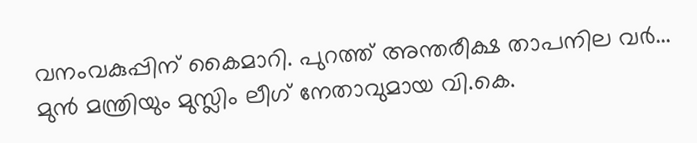വനംവകുപ്പിന് കൈമാറി. പുറത്ത് അന്തരീക്ഷ താപനില വർ...
മുൻ മന്ത്രിയും മുസ്ലിം ലീഗ് നേതാവുമായ വി.കെ.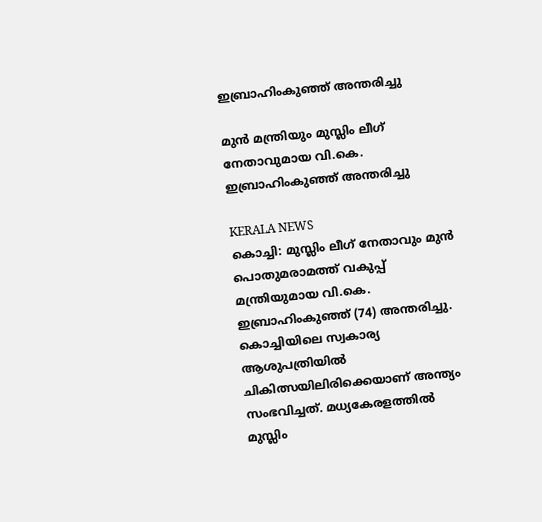ഇബ്രാഹിംകുഞ്ഞ് അന്തരിച്ചു

മുൻ മന്ത്രിയും മുസ്ലിം ലീഗ് നേതാവുമായ വി.കെ. ഇബ്രാഹിംകുഞ്ഞ് അന്തരിച്ചു

KERALA NEWS
കൊച്ചി: മുസ്ലിം ലീഗ് നേതാവും മുൻ പൊതുമരാമത്ത് വകുപ്പ് മന്ത്രിയുമായ വി.കെ. ഇബ്രാഹിംകുഞ്ഞ് (74) അന്തരിച്ചു. കൊച്ചിയിലെ സ്വകാര്യ ആശുപത്രിയിൽ ചികിത്സയിലിരിക്കെയാണ് അന്ത്യം സംഭവിച്ചത്. മധ്യകേരളത്തിൽ മുസ്ലിം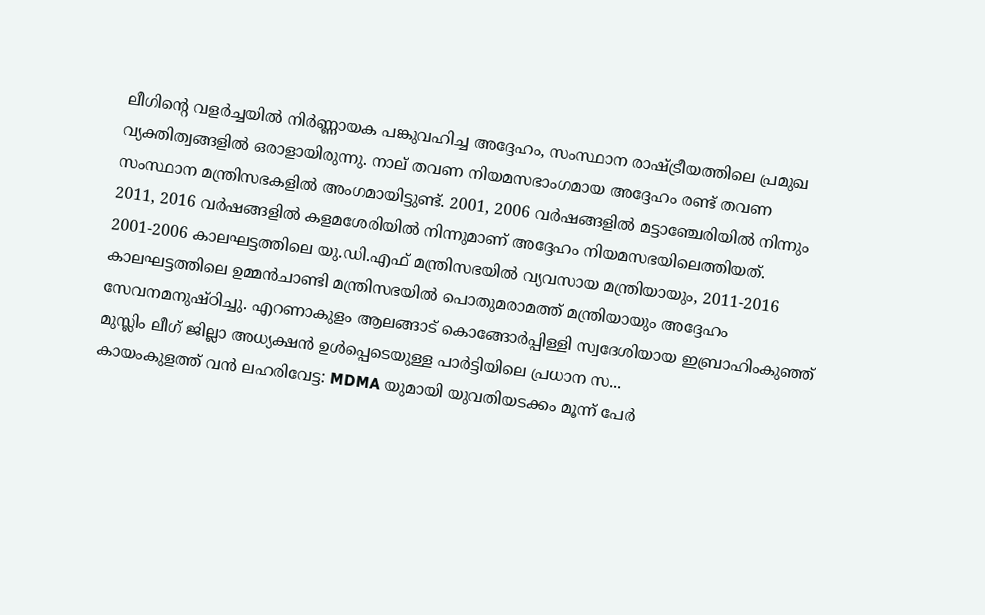ലീഗിന്റെ വളർച്ചയിൽ നിർണ്ണായക പങ്കുവഹിച്ച അദ്ദേഹം, സംസ്ഥാന രാഷ്ട്രീയത്തിലെ പ്രമുഖ വ്യക്തിത്വങ്ങളിൽ ഒരാളായിരുന്നു. നാല് തവണ നിയമസഭാംഗമായ അദ്ദേഹം രണ്ട് തവണ സംസ്ഥാന മന്ത്രിസഭകളിൽ അംഗമായിട്ടുണ്ട്. 2001, 2006 വർഷങ്ങളിൽ മട്ടാഞ്ചേരിയിൽ നിന്നും 2011, 2016 വർഷങ്ങളിൽ കളമശേരിയിൽ നിന്നുമാണ് അദ്ദേഹം നിയമസഭയിലെത്തിയത്. 2001-2006 കാലഘട്ടത്തിലെ യു.ഡി.എഫ് മന്ത്രിസഭയിൽ വ്യവസായ മന്ത്രിയായും, 2011-2016 കാലഘട്ടത്തിലെ ഉമ്മൻചാണ്ടി മന്ത്രിസഭയിൽ പൊതുമരാമത്ത് മന്ത്രിയായും അദ്ദേഹം സേവനമനുഷ്ഠിച്ചു. എറണാകുളം ആലങ്ങാട് കൊങ്ങോർപ്പിള്ളി സ്വദേശിയായ ഇബ്രാഹിംകുഞ്ഞ് മുസ്ലിം ലീഗ് ജില്ലാ അധ്യക്ഷൻ ഉൾപ്പെടെയുള്ള പാർട്ടിയിലെ പ്രധാന സ...
കായംകുളത്ത് വൻ ലഹരിവേട്ട: MDMA യുമായി യുവതിയടക്കം മൂന്ന് പേർ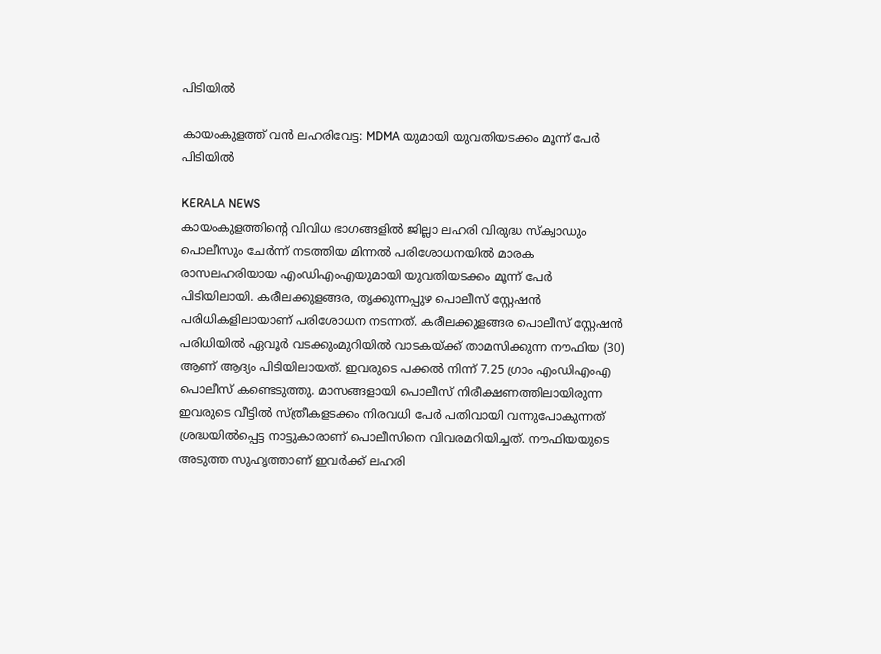പിടിയിൽ

കായംകുളത്ത് വൻ ലഹരിവേട്ട: MDMA യുമായി യുവതിയടക്കം മൂന്ന് പേർ പിടിയിൽ

KERALA NEWS
കായംകുളത്തിന്റെ വിവിധ ഭാഗങ്ങളിൽ ജില്ലാ ലഹരി വിരുദ്ധ സ്ക്വാഡും പൊലീസും ചേർന്ന് നടത്തിയ മിന്നൽ പരിശോധനയിൽ മാരക രാസലഹരിയായ എംഡിഎംഎയുമായി യുവതിയടക്കം മൂന്ന് പേർ പിടിയിലായി. കരീലക്കുളങ്ങര, തൃക്കുന്നപ്പുഴ പൊലീസ് സ്റ്റേഷൻ പരിധികളിലായാണ് പരിശോധന നടന്നത്. കരീലക്കുളങ്ങര പൊലീസ് സ്റ്റേഷൻ പരിധിയിൽ ഏവൂർ വടക്കുംമുറിയിൽ വാടകയ്ക്ക് താമസിക്കുന്ന നൗഫിയ (30) ആണ് ആദ്യം പിടിയിലായത്. ഇവരുടെ പക്കൽ നിന്ന് 7.25 ഗ്രാം എംഡിഎംഎ പൊലീസ് കണ്ടെടുത്തു. മാസങ്ങളായി പൊലീസ് നിരീക്ഷണത്തിലായിരുന്ന ഇവരുടെ വീട്ടിൽ സ്ത്രീകളടക്കം നിരവധി പേർ പതിവായി വന്നുപോകുന്നത് ശ്രദ്ധയിൽപ്പെട്ട നാട്ടുകാരാണ് പൊലീസിനെ വിവരമറിയിച്ചത്. നൗഫിയയുടെ അടുത്ത സുഹൃത്താണ് ഇവർക്ക് ലഹരി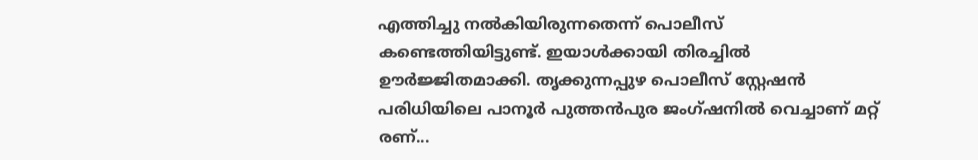എത്തിച്ചു നൽകിയിരുന്നതെന്ന് പൊലീസ് കണ്ടെത്തിയിട്ടുണ്ട്. ഇയാൾക്കായി തിരച്ചിൽ ഊർജ്ജിതമാക്കി. തൃക്കുന്നപ്പുഴ പൊലീസ് സ്റ്റേഷൻ പരിധിയിലെ പാനൂർ പുത്തൻപുര ജംഗ്ഷനിൽ വെച്ചാണ് മറ്റ് രണ്...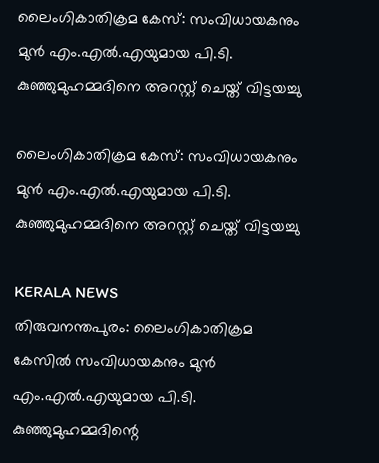ലൈംഗികാതിക്രമ കേസ്: സംവിധായകനും മുൻ എം.എൽ.എയുമായ പി.ടി. കുഞ്ഞുമുഹമ്മദിനെ അറസ്റ്റ് ചെയ്ത് വിട്ടയച്ചു

ലൈംഗികാതിക്രമ കേസ്: സംവിധായകനും മുൻ എം.എൽ.എയുമായ പി.ടി. കുഞ്ഞുമുഹമ്മദിനെ അറസ്റ്റ് ചെയ്ത് വിട്ടയച്ചു

KERALA NEWS
തിരുവനന്തപുരം: ലൈംഗികാതിക്രമ കേസിൽ സംവിധായകനും മുൻ എം.എൽ.എയുമായ പി.ടി. കുഞ്ഞുമുഹമ്മദിന്റെ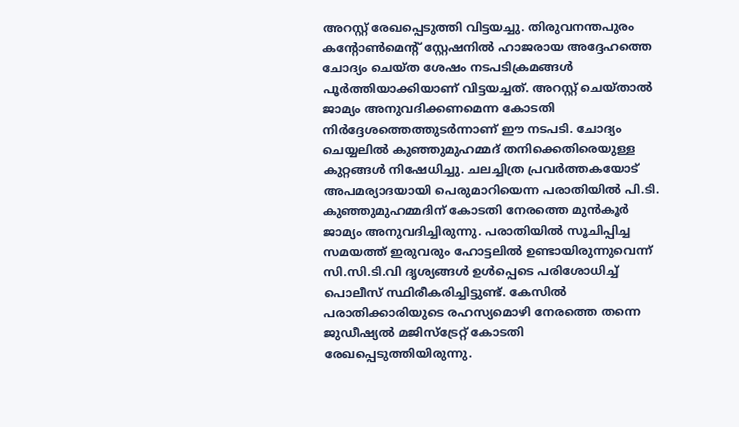അറസ്റ്റ് രേഖപ്പെടുത്തി വിട്ടയച്ചു. തിരുവനന്തപുരം കന്റോൺമെന്റ് സ്റ്റേഷനിൽ ഹാജരായ അദ്ദേഹത്തെ ചോദ്യം ചെയ്ത ശേഷം നടപടിക്രമങ്ങൾ പൂർത്തിയാക്കിയാണ് വിട്ടയച്ചത്. അറസ്റ്റ് ചെയ്താൽ ജാമ്യം അനുവദിക്കണമെന്ന കോടതി നിർദ്ദേശത്തെത്തുടർന്നാണ് ഈ നടപടി. ചോദ്യം ചെയ്യലിൽ കുഞ്ഞുമുഹമ്മദ് തനിക്കെതിരെയുള്ള കുറ്റങ്ങൾ നിഷേധിച്ചു. ചലച്ചിത്ര പ്രവർത്തകയോട് അപമര്യാദയായി പെരുമാറിയെന്ന പരാതിയിൽ പി.ടി. കുഞ്ഞുമുഹമ്മദിന് കോടതി നേരത്തെ മുൻകൂർ ജാമ്യം അനുവദിച്ചിരുന്നു. പരാതിയിൽ സൂചിപ്പിച്ച സമയത്ത് ഇരുവരും ഹോട്ടലിൽ ഉണ്ടായിരുന്നുവെന്ന് സി.സി.ടി.വി ദൃശ്യങ്ങൾ ഉൾപ്പെടെ പരിശോധിച്ച് പൊലീസ് സ്ഥിരീകരിച്ചിട്ടുണ്ട്. കേസിൽ പരാതിക്കാരിയുടെ രഹസ്യമൊഴി നേരത്തെ തന്നെ ജുഡീഷ്യൽ മജിസ്‌ട്രേറ്റ് കോടതി രേഖപ്പെടുത്തിയിരുന്നു.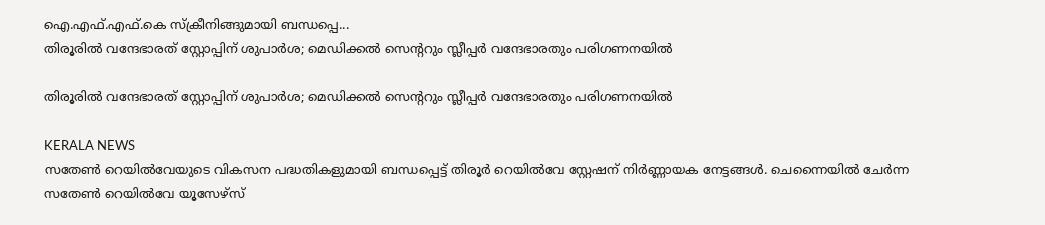ഐ.എഫ്.എഫ്.കെ സ്ക്രീനിങ്ങുമായി ബന്ധപ്പെ...
തിരൂരിൽ വന്ദേഭാരത് സ്റ്റോപ്പിന് ശുപാർശ; മെഡിക്കൽ സെന്ററും സ്ലീപ്പർ വന്ദേഭാരതും പരിഗണനയിൽ

തിരൂരിൽ വന്ദേഭാരത് സ്റ്റോപ്പിന് ശുപാർശ; മെഡിക്കൽ സെന്ററും സ്ലീപ്പർ വന്ദേഭാരതും പരിഗണനയിൽ

KERALA NEWS
സതേൺ റെയിൽവേയുടെ വികസന പദ്ധതികളുമായി ബന്ധപ്പെട്ട് തിരൂർ റെയിൽവേ സ്റ്റേഷന് നിർണ്ണായക നേട്ടങ്ങൾ. ചെന്നൈയിൽ ചേർന്ന സതേൺ റെയിൽവേ യൂസേഴ്സ്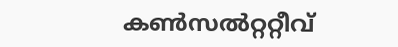കൺസൽറ്ററ്റീവ്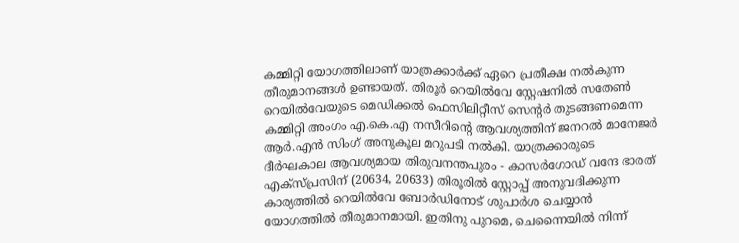കമ്മിറ്റി യോഗത്തിലാണ് യാത്രക്കാർക്ക് ഏറെ പ്രതീക്ഷ നൽകുന്ന തീരുമാനങ്ങൾ ഉണ്ടായത്. തിരൂർ റെയിൽവേ സ്റ്റേഷനിൽ സതേൺ റെയിൽവേയുടെ മെഡിക്കൽ ഫെസിലിറ്റീസ് സെന്റർ തുടങ്ങണമെന്ന കമ്മിറ്റി അംഗം എ.കെ.എ നസീറിന്റെ ആവശ്യത്തിന് ജനറൽ മാനേജർ ആർ.എൻ സിംഗ് അനുകൂല മറുപടി നൽകി. യാത്രക്കാരുടെ ദീർഘകാല ആവശ്യമായ തിരുവനന്തപുരം - കാസർഗോഡ് വന്ദേ ഭാരത് എക്സ്പ്രസിന് (20634, 20633) തിരൂരിൽ സ്റ്റോപ്പ് അനുവദിക്കുന്ന കാര്യത്തിൽ റെയിൽവേ ബോർഡിനോട് ശുപാർശ ചെയ്യാൻ യോഗത്തിൽ തീരുമാനമായി. ഇതിനു പുറമെ, ചെന്നൈയിൽ നിന്ന്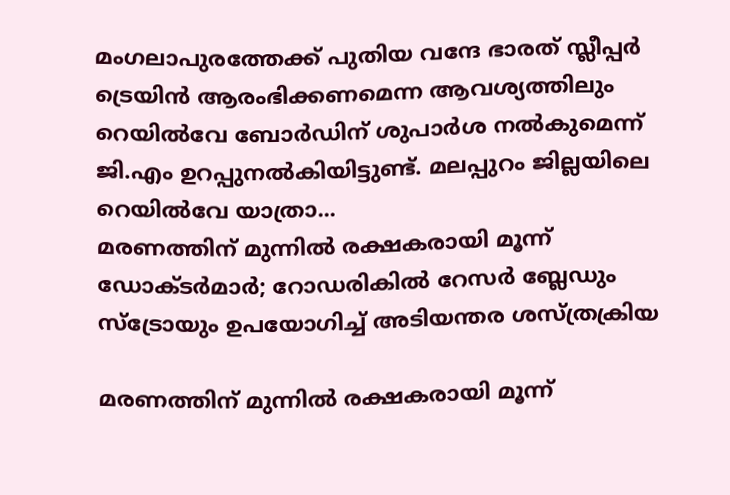മംഗലാപുരത്തേക്ക് പുതിയ വന്ദേ ഭാരത് സ്ലീപ്പർ ട്രെയിൻ ആരംഭിക്കണമെന്ന ആവശ്യത്തിലും റെയിൽവേ ബോർഡിന് ശുപാർശ നൽകുമെന്ന് ജി.എം ഉറപ്പുനൽകിയിട്ടുണ്ട്. മലപ്പുറം ജില്ലയിലെ റെയിൽവേ യാത്രാ...
മരണത്തിന് മുന്നിൽ രക്ഷകരായി മൂന്ന് ഡോക്ടർമാർ; റോഡരികിൽ റേസർ ബ്ലേഡും സ്ട്രോയും ഉപയോഗിച്ച് അടിയന്തര ശസ്ത്രക്രിയ

മരണത്തിന് മുന്നിൽ രക്ഷകരായി മൂന്ന്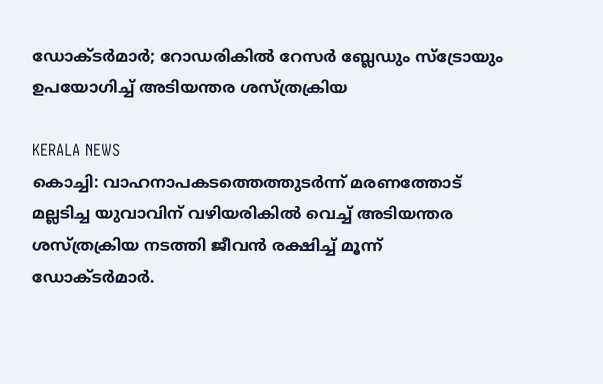ഡോക്ടർമാർ; റോഡരികിൽ റേസർ ബ്ലേഡും സ്ട്രോയും ഉപയോഗിച്ച് അടിയന്തര ശസ്ത്രക്രിയ

KERALA NEWS
കൊച്ചി: വാഹനാപകടത്തെത്തുടർന്ന് മരണത്തോട് മല്ലടിച്ച യുവാവിന് വഴിയരികിൽ വെച്ച് അടിയന്തര ശസ്ത്രക്രിയ നടത്തി ജീവൻ രക്ഷിച്ച് മൂന്ന് ഡോക്ടർമാർ.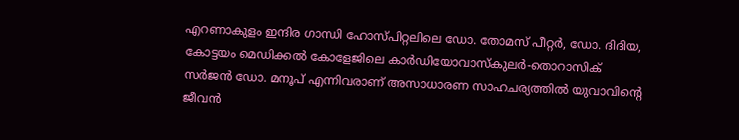എറണാകുളം ഇന്ദിര ഗാന്ധി ഹോസ്പിറ്റലിലെ ഡോ. തോമസ് പീറ്റർ, ഡോ. ദിദിയ, കോട്ടയം മെഡിക്കൽ കോളേജിലെ കാർഡിയോവാസ്കുലർ-തൊറാസിക് സർജൻ ഡോ. മനൂപ് എന്നിവരാണ് അസാധാരണ സാഹചര്യത്തിൽ യുവാവിന്റെ ജീവൻ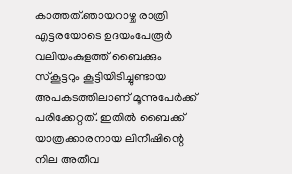കാത്തത്.ഞായറാഴ്ച രാത്രി എട്ടരയോടെ ഉദയംപേരൂർ വലിയംകുളത്ത് ബൈക്കും സ്കൂട്ടറും കൂട്ടിയിടിച്ചുണ്ടായ അപകടത്തിലാണ് മൂന്നുപേർക്ക് പരിക്കേറ്റത്. ഇതിൽ ബൈക്ക് യാത്രക്കാരനായ ലിനീഷിന്റെ നില അതീവ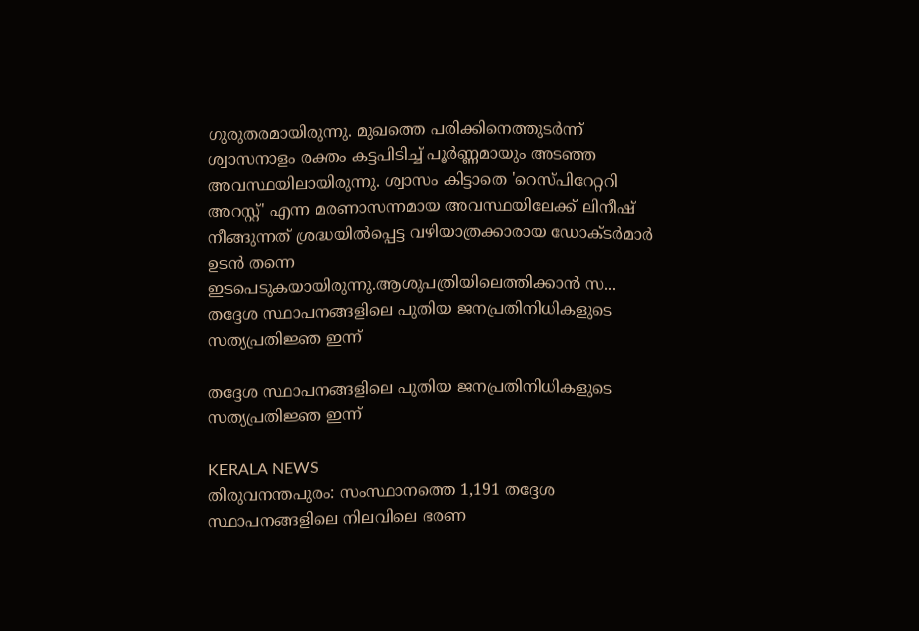ഗുരുതരമായിരുന്നു. മുഖത്തെ പരിക്കിനെത്തുടർന്ന് ശ്വാസനാളം രക്തം കട്ടപിടിച്ച് പൂർണ്ണമായും അടഞ്ഞ അവസ്ഥയിലായിരുന്നു. ശ്വാസം കിട്ടാതെ 'റെസ്പിറേറ്ററി അറസ്റ്റ്' എന്ന മരണാസന്നമായ അവസ്ഥയിലേക്ക് ലിനീഷ് നീങ്ങുന്നത് ശ്രദ്ധയിൽപ്പെട്ട വഴിയാത്രക്കാരായ ഡോക്ടർമാർ ഉടൻ തന്നെ ഇടപെടുകയായിരുന്നു.ആശുപത്രിയിലെത്തിക്കാൻ സ...
തദ്ദേശ സ്ഥാപനങ്ങളിലെ പുതിയ ജനപ്രതിനിധികളുടെ സത്യപ്രതിജ്ഞ ഇന്ന്

തദ്ദേശ സ്ഥാപനങ്ങളിലെ പുതിയ ജനപ്രതിനിധികളുടെ സത്യപ്രതിജ്ഞ ഇന്ന്

KERALA NEWS
തിരുവനന്തപുരം: സംസ്ഥാനത്തെ 1,191 തദ്ദേശ സ്ഥാപനങ്ങളിലെ നിലവിലെ ഭരണ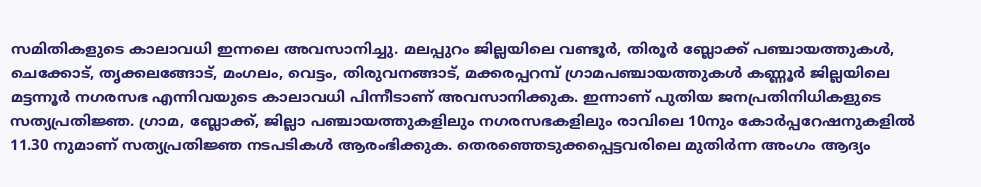സമിതികളുടെ കാലാവധി ഇന്നലെ അവസാനിച്ചു. മലപ്പുറം ജില്ലയിലെ വണ്ടൂർ, തിരൂർ ബ്ലോക്ക് പഞ്ചായത്തുകള്‍, ചെക്കോട്, തൃക്കലങ്ങോട്, മംഗലം, വെട്ടം, തിരുവനങ്ങാട്, മക്കരപ്പറമ്പ് ഗ്രാമപഞ്ചായത്തുകള്‍ കണ്ണൂർ ജില്ലയിലെ മട്ടന്നൂർ നഗരസഭ എന്നിവയുടെ കാലാവധി പിന്നീടാണ് അവസാനിക്കുക. ഇന്നാണ് പുതിയ ജനപ്രതിനിധികളുടെ സത്യപ്രതിജ്ഞ. ഗ്രാമ, ബ്ലോക്ക്, ജില്ലാ പഞ്ചായത്തുകളിലും നഗരസഭകളിലും രാവിലെ 10നും കോർപ്പറേഷനുകളില്‍ 11.30 നുമാണ് സത്യപ്രതിജ്ഞ നടപടികള്‍ ആരംഭിക്കുക. തെരഞ്ഞെടുക്കപ്പെട്ടവരിലെ മുതിർന്ന അംഗം ആദ്യം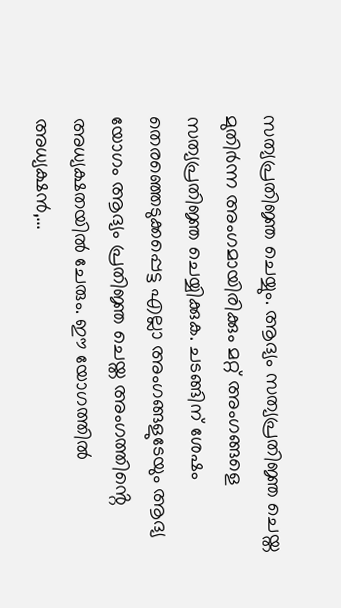സത്യപ്രതിജ്ഞ ചെയ്യും. ആദ്യം സത്യപ്രതിജ്ഞ ചെയ്ത മുതിർന്ന അംഗമായിരിക്കും മറ്റ് അംഗങ്ങളെ സത്യപ്രതിജ്ഞ ചെയ്യിക്കുക. ചടങ്ങിന് ശേഷം തെരഞ്ഞെടുക്കപ്പെട്ട എല്ലാ അംഗങ്ങളുടേയും ആദ്യ യോഗം ആദ്യം പ്രതിജ്ഞ ചെയ്ത അംഗത്തിൻ്റെ അധ്യക്ഷതയില്‍ ചേരും. ഈ യോഗത്തില്‍ അധ്യക്ഷൻ,...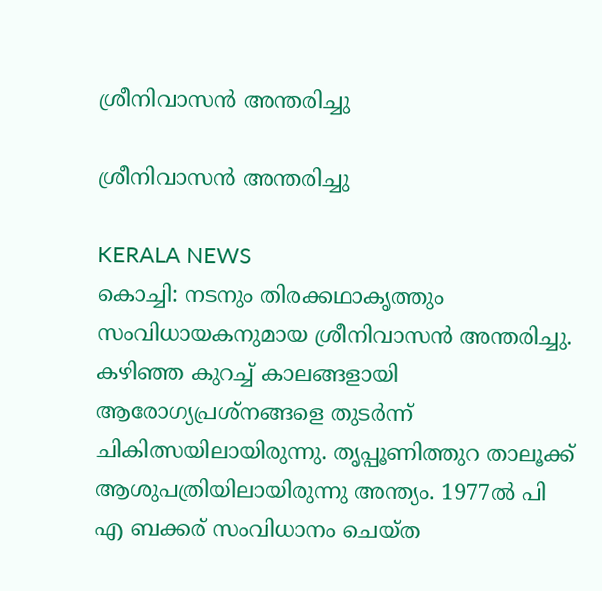ശ്രീനിവാസൻ അന്തരിച്ചു

ശ്രീനിവാസൻ അന്തരിച്ചു

KERALA NEWS
കൊച്ചി: നടനും തിരക്കഥാകൃത്തും സംവിധായകനുമായ ശ്രീനിവാസൻ അന്തരിച്ചു. കഴിഞ്ഞ കുറച്ച് കാലങ്ങളായി ആരോഗ്യപ്രശ്നങ്ങളെ തുടർന്ന് ചികിത്സയിലായിരുന്നു. തൃപ്പൂണിത്തുറ താലൂക്ക് ആശുപത്രിയിലായിരുന്നു അന്ത്യം. 1977ൽ പി എ ബക്കര്‌ സംവിധാനം ചെയ്ത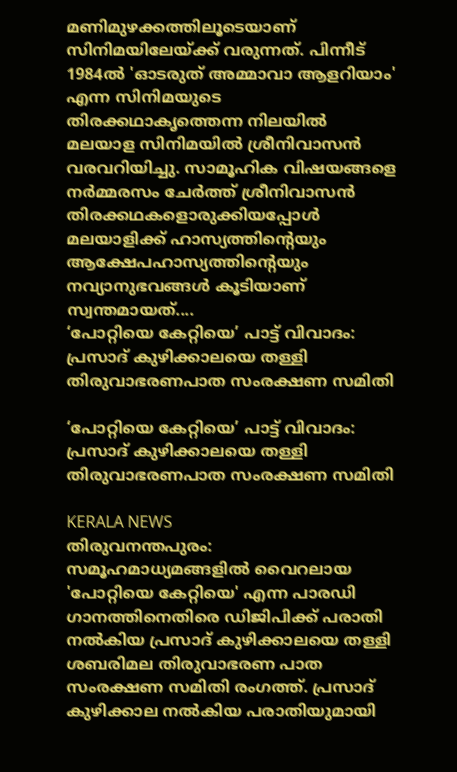മണിമുഴക്കത്തിലൂടെയാണ് സിനിമയിലേയ്ക്ക് വരുന്നത്. പിന്നീട് 1984ൽ 'ഓടരുത് അമ്മാവാ ആളറിയാം' എന്ന സിനിമയുടെ തിരക്കഥാകൃത്തെന്ന നിലയിൽ മലയാള സിനിമയിൽ ശ്രീനിവാസൻ വരവറിയിച്ചു. സാമൂഹിക വിഷയങ്ങളെ നർമ്മരസം ചേർത്ത് ശ്രീനിവാസൻ തിരക്കഥകളൊരുക്കിയപ്പോൾ മലയാളിക്ക് ഹാസ്യത്തിൻ്റെയും ആക്ഷേപഹാസ്യത്തിൻ്റെയും നവ്യാനുഭവങ്ങൾ കൂടിയാണ് സ്വന്തമായത്....
‘പോറ്റിയെ കേറ്റിയെ’ പാട്ട് വിവാദം: പ്രസാദ് കുഴിക്കാലയെ തള്ളി തിരുവാഭരണപാത സംരക്ഷണ സമിതി

‘പോറ്റിയെ കേറ്റിയെ’ പാട്ട് വിവാദം: പ്രസാദ് കുഴിക്കാലയെ തള്ളി തിരുവാഭരണപാത സംരക്ഷണ സമിതി

KERALA NEWS
തിരുവനന്തപുരം: സമൂഹമാധ്യമങ്ങളിൽ വൈറലായ 'പോറ്റിയെ കേറ്റിയെ' എന്ന പാരഡി ഗാനത്തിനെതിരെ ഡിജിപിക്ക് പരാതി നൽകിയ പ്രസാദ് കുഴിക്കാലയെ തള്ളി ശബരിമല തിരുവാഭരണ പാത സംരക്ഷണ സമിതി രംഗത്ത്. പ്രസാദ് കുഴിക്കാല നൽകിയ പരാതിയുമായി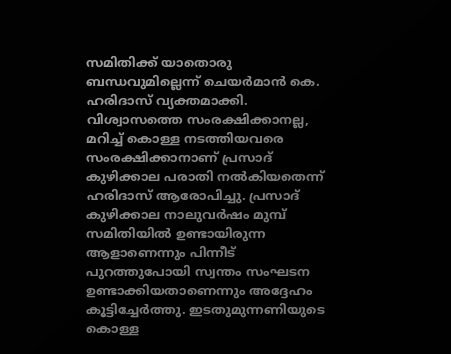സമിതിക്ക് യാതൊരു ബന്ധവുമില്ലെന്ന് ചെയർമാൻ കെ. ഹരിദാസ് വ്യക്തമാക്കി. വിശ്വാസത്തെ സംരക്ഷിക്കാനല്ല, മറിച്ച് കൊള്ള നടത്തിയവരെ സംരക്ഷിക്കാനാണ് പ്രസാദ് കുഴിക്കാല പരാതി നൽകിയതെന്ന് ഹരിദാസ് ആരോപിച്ചു. പ്രസാദ് കുഴിക്കാല നാലുവർഷം മുമ്പ് സമിതിയിൽ ഉണ്ടായിരുന്ന ആളാണെന്നും പിന്നീട് പുറത്തുപോയി സ്വന്തം സംഘടന ഉണ്ടാക്കിയതാണെന്നും അദ്ദേഹം കൂട്ടിച്ചേർത്തു. ഇടതുമുന്നണിയുടെ കൊള്ള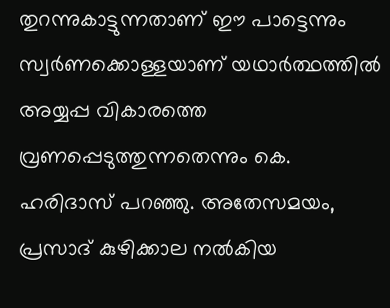തുറന്നുകാട്ടുന്നതാണ് ഈ പാട്ടെന്നും സ്വർണക്കൊള്ളയാണ് യഥാർത്ഥത്തിൽ അയ്യപ്പ വികാരത്തെ വ്രണപ്പെടുത്തുന്നതെന്നും കെ. ഹരിദാസ് പറഞ്ഞു. അതേസമയം, പ്രസാദ് കുഴിക്കാല നൽകിയ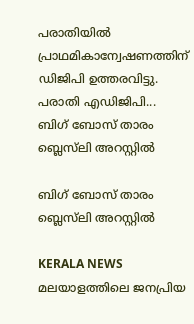പരാതിയിൽ പ്രാഥമികാന്വേഷണത്തിന് ഡിജിപി ഉത്തരവിട്ടു. പരാതി എഡിജിപി...
ബിഗ് ബോസ് താരം ബ്ലെസ്‌ലി അറസ്റ്റിൽ

ബിഗ് ബോസ് താരം ബ്ലെസ്‌ലി അറസ്റ്റിൽ

KERALA NEWS
മലയാളത്തിലെ ജനപ്രിയ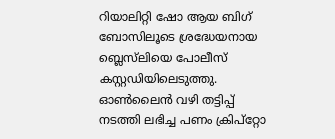റിയാലിറ്റി ഷോ ആയ ബിഗ് ബോസിലൂടെ ശ്രദ്ധേയനായ ബ്ലെസ്‌ലിയെ പോലീസ് കസ്റ്റഡിയിലെടുത്തു. ഓൺലൈൻ വഴി തട്ടിപ്പ് നടത്തി ലഭിച്ച പണം ക്രിപ്റ്റോ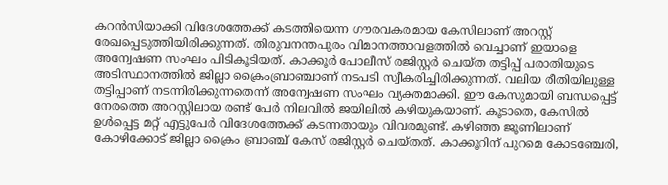കറൻസിയാക്കി വിദേശത്തേക്ക് കടത്തിയെന്ന ഗൗരവകരമായ കേസിലാണ് അറസ്റ്റ് രേഖപ്പെടുത്തിയിരിക്കുന്നത്. തിരുവനന്തപുരം വിമാനത്താവളത്തിൽ വെച്ചാണ് ഇയാളെ അന്വേഷണ സംഘം പിടികൂടിയത്. കാക്കൂർ പോലീസ് രജിസ്റ്റർ ചെയ്ത തട്ടിപ്പ് പരാതിയുടെ അടിസ്ഥാനത്തിൽ ജില്ലാ ക്രൈംബ്രാഞ്ചാണ് നടപടി സ്വീകരിച്ചിരിക്കുന്നത്. വലിയ രീതിയിലുള്ള തട്ടിപ്പാണ് നടന്നിരിക്കുന്നതെന്ന് അന്വേഷണ സംഘം വ്യക്തമാക്കി. ഈ കേസുമായി ബന്ധപ്പെട്ട് നേരത്തെ അറസ്റ്റിലായ രണ്ട് പേർ നിലവിൽ ജയിലിൽ കഴിയുകയാണ്. കൂടാതെ, കേസിൽ ഉൾപ്പെട്ട മറ്റ് എട്ടുപേർ വിദേശത്തേക്ക് കടന്നതായും വിവരമുണ്ട്. കഴിഞ്ഞ ജൂണിലാണ് കോഴിക്കോട് ജില്ലാ ക്രൈം ബ്രാഞ്ച് കേസ് രജിസ്റ്റർ ചെയ്തത്. കാക്കൂറിന് പുറമെ കോടഞ്ചേരി,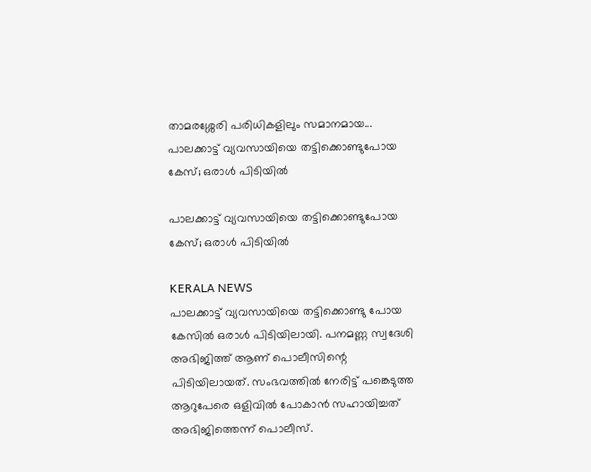താമരശ്ശേരി പരിധികളിലും സമാനമായ...
പാലക്കാട്ട് വ്യവസായിയെ തട്ടിക്കൊണ്ടുപോയ കേസ്; ഒരാള്‍ പിടിയില്‍

പാലക്കാട്ട് വ്യവസായിയെ തട്ടിക്കൊണ്ടുപോയ കേസ്; ഒരാള്‍ പിടിയില്‍

KERALA NEWS
പാലക്കാട്ട് വ്യവസായിയെ തട്ടിക്കൊണ്ടു പോയ കേസില്‍ ഒരാള്‍ പിടിയിലായി. പനമണ്ണ സ്വദേശി അഭിജിത്ത് ആണ് പൊലീസിന്റെ പിടിയിലായത്. സംഭവത്തില്‍ നേരിട്ട് പങ്കെടുത്ത ആറുപേരെ ഒളിവില്‍ പോകാൻ സഹായിച്ചത് അഭിജിത്തെന്ന് പൊലീസ്.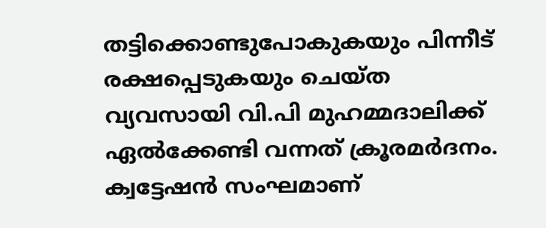തട്ടിക്കൊണ്ടുപോകുകയും പിന്നീട് രക്ഷപ്പെടുകയും ചെയ്ത വ്യവസായി വി.പി മുഹമ്മദാലിക്ക് ഏല്‍ക്കേണ്ടി വന്നത് ക്രൂരമർദനം. ക്വട്ടേഷൻ സംഘമാണ്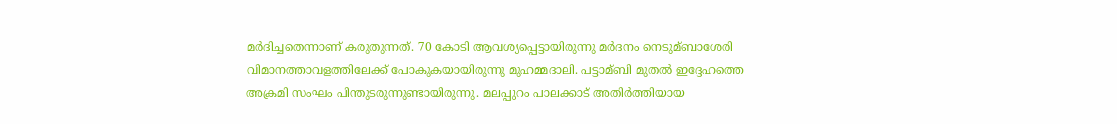മർദിച്ചതെന്നാണ് കരുതുന്നത്. 70 കോടി ആവശ്യപ്പെട്ടായിരുന്നു മർദനം നെടുമ്ബാശേരി വിമാനത്താവളത്തിലേക്ക് പോകുകയായിരുന്നു മുഹമ്മദാലി. പട്ടാമ്ബി മുതല്‍ ഇദ്ദേഹത്തെ അക്രമി സംഘം പിന്തുടരുന്നുണ്ടായിരുന്നു. മലപ്പുറം പാലക്കാട് അതിർത്തിയായ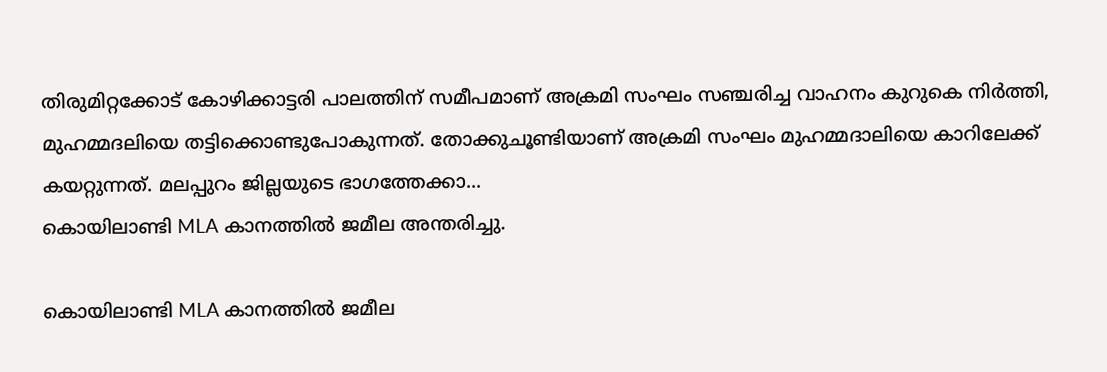തിരുമിറ്റക്കോട് കോഴിക്കാട്ടരി പാലത്തിന് സമീപമാണ് അക്രമി സംഘം സഞ്ചരിച്ച വാഹനം കുറുകെ നിർത്തി, മുഹമ്മദലിയെ തട്ടിക്കൊണ്ടുപോകുന്നത്. തോക്കുചൂണ്ടിയാണ് അക്രമി സംഘം മുഹമ്മദാലിയെ കാറിലേക്ക് കയറ്റുന്നത്. മലപ്പുറം ജില്ലയുടെ ഭാഗത്തേക്കാ...
കൊയിലാണ്ടി MLA കാനത്തിൽ ജമീല അന്തരിച്ചു.

കൊയിലാണ്ടി MLA കാനത്തിൽ ജമീല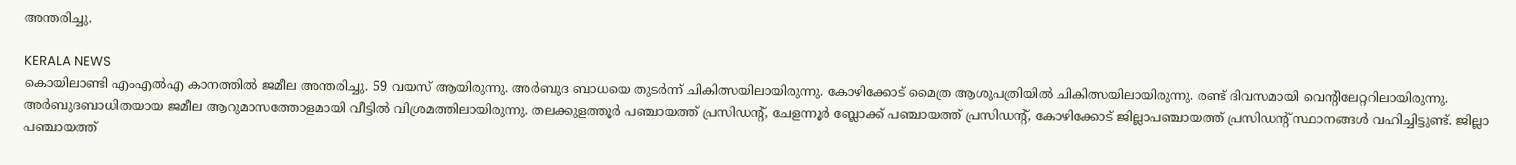അന്തരിച്ചു.

KERALA NEWS
കൊയിലാണ്ടി എംഎൽഎ കാനത്തിൽ ജമീല അന്തരിച്ചു. 59 വയസ് ആയിരുന്നു. അർബുദ ബാധയെ തുടർന്ന് ചികിത്സയിലായിരുന്നു. കോഴിക്കോട് മൈത്ര ആശുപത്രിയിൽ ചികിത്സയിലായിരുന്നു. രണ്ട് ദിവസമായി വെന്റിലേറ്ററിലായിരുന്നു. അർബുദബാധിതയായ ജമീല ആറുമാസത്തോളമായി വീട്ടിൽ വിശ്രമത്തിലായിരുന്നു. തലക്കുളത്തൂർ പഞ്ചായത്ത് പ്രസിഡന്റ്, ചേളന്നൂർ ബ്ലോക്ക് പഞ്ചായത്ത് പ്രസിഡന്റ്, കോഴിക്കോട് ജില്ലാപഞ്ചായത്ത് പ്രസിഡന്റ് സ്ഥാനങ്ങൾ വഹിച്ചിട്ടുണ്ട്. ജില്ലാ പഞ്ചായത്ത്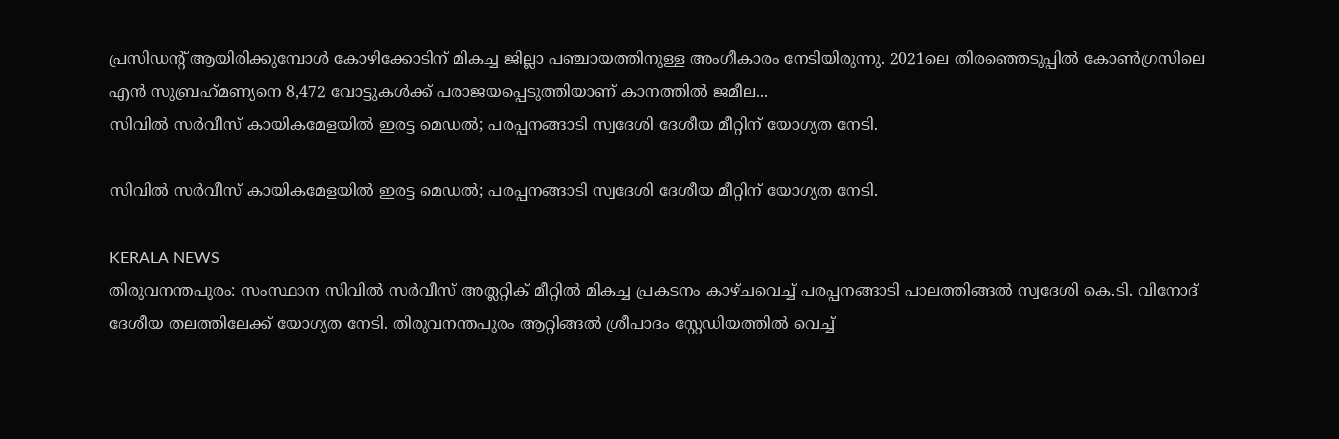പ്രസിഡന്റ് ആയിരിക്കുമ്പോൾ കോഴിക്കോടിന് മികച്ച ജില്ലാ പഞ്ചായത്തിനുള്ള അംഗീകാരം നേടിയിരുന്നു. 2021ലെ തിരഞ്ഞെടുപ്പിൽ കോൺഗ്രസിലെ എൻ സുബ്രഹ്‌മണ്യനെ 8,472 വോട്ടുകൾക്ക് പരാജയപ്പെടുത്തിയാണ് കാനത്തിൽ ജമീല...
സിവിൽ സർവീസ് കായികമേളയിൽ ഇരട്ട മെഡൽ; പരപ്പനങ്ങാടി സ്വദേശി ദേശീയ മീറ്റിന് യോഗ്യത നേടി.

സിവിൽ സർവീസ് കായികമേളയിൽ ഇരട്ട മെഡൽ; പരപ്പനങ്ങാടി സ്വദേശി ദേശീയ മീറ്റിന് യോഗ്യത നേടി.

KERALA NEWS
തിരുവനന്തപുരം: സംസ്ഥാന സിവിൽ സർവീസ് അത്ലറ്റിക് മീറ്റിൽ മികച്ച പ്രകടനം കാഴ്ചവെച്ച് പരപ്പനങ്ങാടി പാലത്തിങ്ങൽ സ്വദേശി കെ.ടി. വിനോദ് ദേശീയ തലത്തിലേക്ക് യോഗ്യത നേടി. തിരുവനന്തപുരം ആറ്റിങ്ങൽ ശ്രീപാദം സ്റ്റേഡിയത്തിൽ വെച്ച്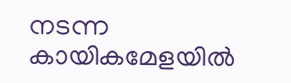നടന്ന കായികമേളയിൽ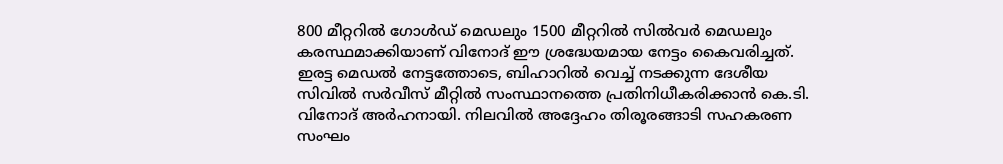800 മീറ്ററിൽ ഗോൾഡ് മെഡലും 1500 മീറ്ററിൽ സിൽവർ മെഡലും കരസ്ഥമാക്കിയാണ് വിനോദ് ഈ ശ്രദ്ധേയമായ നേട്ടം കൈവരിച്ചത്. ഇരട്ട മെഡൽ നേട്ടത്തോടെ, ബിഹാറിൽ വെച്ച് നടക്കുന്ന ദേശീയ സിവിൽ സർവീസ് മീറ്റിൽ സംസ്ഥാനത്തെ പ്രതിനിധീകരിക്കാൻ കെ.ടി. വിനോദ് അർഹനായി. നിലവിൽ അദ്ദേഹം തിരൂരങ്ങാടി സഹകരണ സംഘം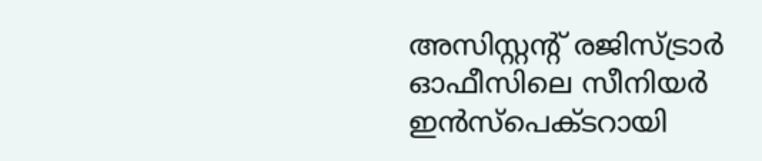അസിസ്റ്റൻ്റ് രജിസ്ട്രാർ ഓഫീസിലെ സീനിയർ ഇൻസ്പെക്ടറായി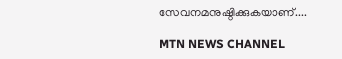സേവനമനുഷ്ഠിക്കുകയാണ്....

MTN NEWS CHANNEL